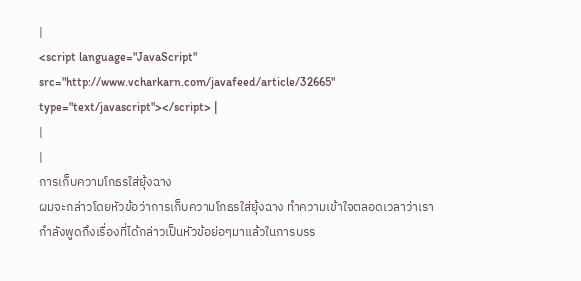|
<script language="JavaScript" src="http://www.vcharkarn.com/javafeed/article/32665" type="text/javascript"></script> |
|
|
การเก็บความโกธรใส่ยุ้งฉาง
ผมจะกล่าวโดยหัวข้อว่าการเก็บความโกธรใส่ยุ้งฉาง ทำความเข้าใจตลอดเวลาว่าเรากำลังพูดถึงเรื่องที่ได้กล่าวเป็นหัวข้อย่อๆมาแล้วในการบรร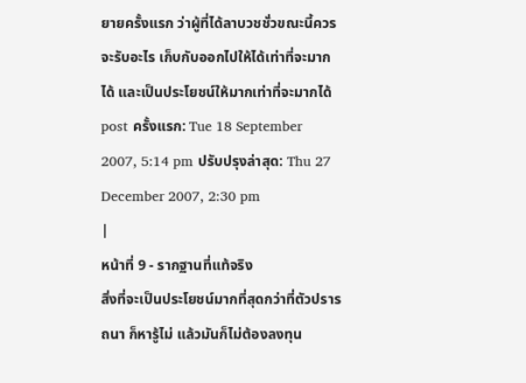ยายครั้งแรก ว่าผู้ที่ได้ลาบวชชั่วขณะนี้ควรจะรับอะไร เก็บกับออกไปให้ได้เท่าที่จะมากได้ และเป็นประโยชน์ให้มากเท่าที่จะมากได้
post ครั้งแรก: Tue 18 September 2007, 5:14 pm ปรับปรุงล่าสุด: Thu 27 December 2007, 2:30 pm
|
หน้าที่ 9 - รากฐานที่แท้จริง
สิ่งที่จะเป็นประโยชน์มากที่สุดกว่าที่ตัวปรารถนา ก็หารู้ไม่ แล้วมันก็ไม่ต้องลงทุน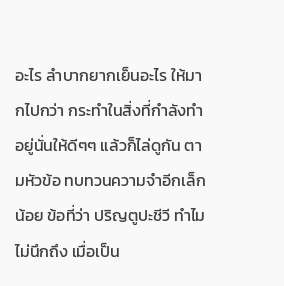อะไร ลำบากยากเย็นอะไร ให้มากไปกว่า กระทำในสิ่งที่กำลังทำอยู่นั่นให้ดีๆๆ แล้วก็ไล่ดูกัน ตามหัวข้อ ทบทวนความจำอีกเล็กน้อย ข้อที่ว่า ปริญตูปะชีวี ทำไมไม่นึกถึง เมื่อเป็น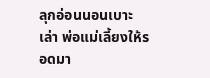ลุกอ่อนนอนเบาะเล่า พ่อแม่เลี้ยงให้รอดมา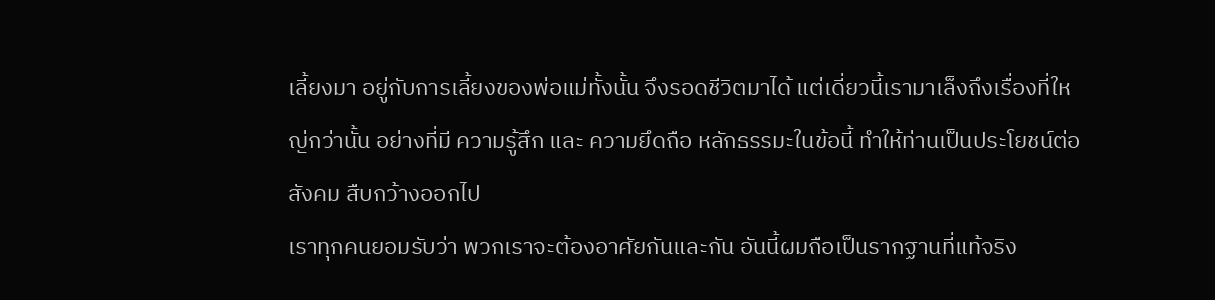เลี้ยงมา อยู่กับการเลี้ยงของพ่อแม่ทั้งนั้น จึงรอดชีวิตมาได้ แต่เดี่ยวนี้เรามาเล็งถึงเรื่องที่ใหญ่กว่านั้น อย่างที่มี ความรู้สึก และ ความยึดถือ หลักธรรมะในข้อนี้ ทำให้ท่านเป็นประโยชน์ต่อสังคม สืบกว้างออกไป
เราทุกคนยอมรับว่า พวกเราจะต้องอาศัยกันและกัน อันนี้ผมถือเป็นรากฐานที่แท้จริง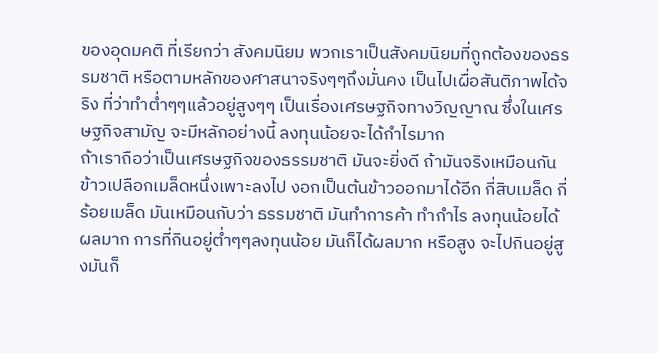ของอุดมคติ ที่เรียกว่า สังคมนิยม พวกเราเป็นสังคมนิยมที่ถูกต้องของธรรมชาติ หรือตามหลักของศาสนาจริงๆๆถึงมั่นคง เป็นไปเผื่อสันติภาพได้จริง ที่ว่าทำต่ำๆๆแล้วอยู่สูงๆๆ เป็นเรื่องเศรษฐกิจทางวิญญาณ ซึ่งในเศรษฐกิจสามัญ จะมีหลักอย่างนี้ ลงทุนน้อยจะได้กำไรมาก
ถ้าเราถือว่าเป็นเศรษฐกิจของธรรมชาติ มันจะยิ่งดี ถ้ามันจริงเหมือนกัน ข้าวเปลือกเมล็ดหนึ่งเพาะลงไป งอกเป็นต้นข้าวออกมาได้อีก กี่สิบเมล็ด กี่ร้อยเมล็ด มันเหมือนกับว่า ธรรมชาติ มันทำการค้า ทำกำไร ลงทุนน้อยได้ผลมาก การที่กินอยู่ต่ำๆๆลงทุนน้อย มันก็ได้ผลมาก หรือสูง จะไปกินอยู่สูงมันก็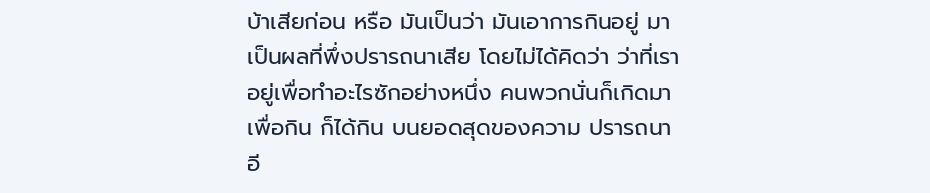บ้าเสียก่อน หรือ มันเป็นว่า มันเอาการกินอยู่ มาเป็นผลที่พึ่งปรารถนาเสีย โดยไม่ได้คิดว่า ว่าที่เราอยู่เพื่อทำอะไรซักอย่างหนึ่ง คนพวกนั่นก็เกิดมาเพื่อกิน ก็ได้กิน บนยอดสุดของความ ปรารถนา
อี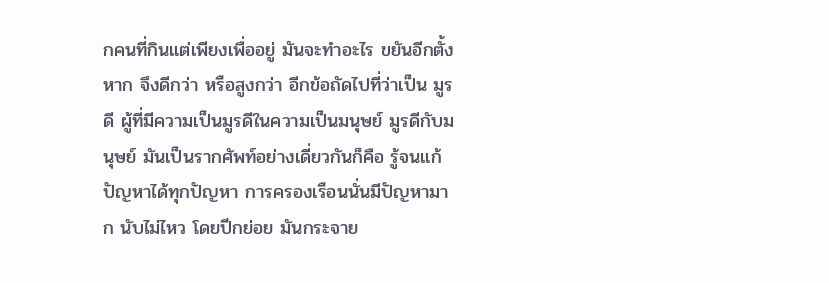กคนที่กินแต่เพียงเพื่ออยู่ มันจะทำอะไร ขยันอีกตั้งหาก จึงดีกว่า หรือสูงกว่า อีกข้อถัดไปที่ว่าเป็น มูรดี ผู้ที่มีความเป็นมูรดีในความเป็นมนุษย์ มูรดีกับมนุษย์ มันเป็นรากศัพท์อย่างเดี่ยวกันก็คือ รู้จนแก้ปัญหาได้ทุกปัญหา การครองเรือนนั่นมีปัญหามาก นับไม่ไหว โดยปีกย่อย มันกระจาย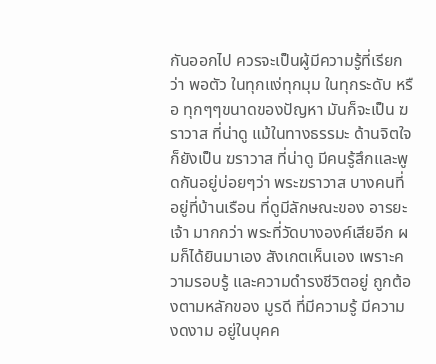กันออกไป ควรจะเป็นผู้มีความรู้ที่เรียกว่า พอตัว ในทุกแง่ทุกมุม ในทุกระดับ หรือ ทุกๆๆขนาดของปัญหา มันก็จะเป็น ฆราวาส ที่น่าดู แม้ในทางธรรมะ ด้านจิตใจ ก็ยังเป็น ฆราวาส ที่น่าดู มีคนรู้สึกและพูดกันอยู่บ่อยๆว่า พระฆราวาส บางคนที่อยู่ที่บ้านเรือน ที่ดูมีลักษณะของ อารยะเจ้า มากกว่า พระที่วัดบางองค์เสียอีก ผมก็ได้ยินมาเอง สังเกตเห็นเอง เพราะความรอบรู้ และความดำรงชีวิตอยู่ ถูกต้องตามหลักของ มูรดี ที่มีความรู้ มีความงดงาม อยู่ในบุคค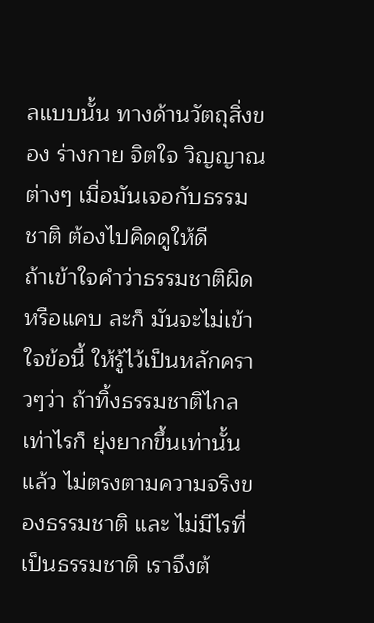ลแบบนั้น ทางด้านวัตถุสิ่งของ ร่างกาย จิตใจ วิญญาณต่างๆ เมื่อมันเจอกับธรรมชาติ ต้องไปคิดดูให้ดี
ถ้าเข้าใจคำว่าธรรมชาติผิด หรือแคบ ละก็ มันจะไม่เข้าใจข้อนี้ ให้รู้ไว้เป็นหลักคราวๆว่า ถ้าทิ้งธรรมชาติไกลเท่าไรก็ ยุ่งยากขึ้นเท่านั้น แล้ว ไม่ตรงตามความจริงของธรรมชาติ และ ไม่มีไรที่เป็นธรรมชาติ เราจึงต้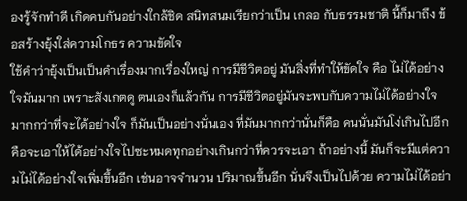องรู้จักทำดี เกิดคบกันอย่างใกล้ชิด สนิทสนมเรียกว่าเป็น เกลอ กับธรรมชาติ นี้ก็มาถึง ข้อสร้างยุ้งใส่ความโกธร ความขัดใจ
ใช้คำว่ายุ้งเป็นเป็นคำเรื่องมากเรื่องใหญ่ การมีชีวิตอยู่ มันสิ่งที่ทำให้ขัดใจ คือ ไม่ได้อย่างใจมันมาก เพราะสังเกตดู ตนเองก็แล้วกัน การมีชีวิตอยู่มันจะพบกับความไม่ได้อย่างใจ มากกว่าที่จะได้อย่างใจ ก็มันเป็นอย่างนั่นเอง ที่มันมากกว่านั่นก็คือ คนนั่นมันโง่เกินไปอีก คือจะเอาให้ได้อย่างใจไปซะหมดทุกอย่างเกินกว่าที่ควรจะเอา ถ้าอย่างนี้ มันก็จะมีแต่ความไม่ได้อย่างใจเพิ่มขึ้นอีก เช่นอาจจำนวน ปริมาณขึ้นอีก นั่นจึงเป็นไปด้วย ความไม่ได้อย่า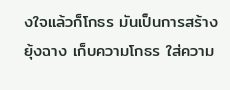งใจแล้วก็โกธร มันเป็นการสร้างยุ้งฉาง เก็บความโกธร ใส่ความ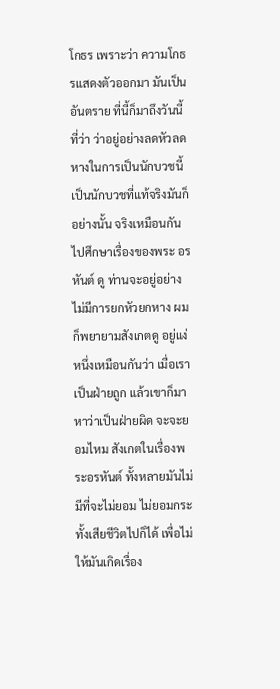โกธร เพราะว่า ความโกธรแสดงตัวออกมา มันเป็นอันตราย ที่นี้ก็มาถึงวันนี้ ที่ว่า ว่าอยู่อย่างลดหัวลดหางในการเป็นนักบวชนี้ เป็นนักบวชที่แท้จริงมันก็อย่างนั้น จริงเหมือนกัน ไปศึกษาเรื่องของพระ อรหันต์ ดู ท่านจะอยู่อย่าง ไม่มีการยกหัวยกหาง ผมก็พยายามสังเกตดู อยู่แง่หนึ่งเหมือนกันว่า เมื่อเราเป็นฝ่ายถูก แล้วเขาก็มาหาว่าเป็นฝ่ายผิด จะจะยอมไหม สังเกตในเรื่องพระอรหันต์ ทั้งหลายมันไม่มีที่จะไม่ยอม ไม่ยอมกระทั้งเสียชีวิตไปก็ได้ เพื่อไม่ให้มันเกิดเรื่อง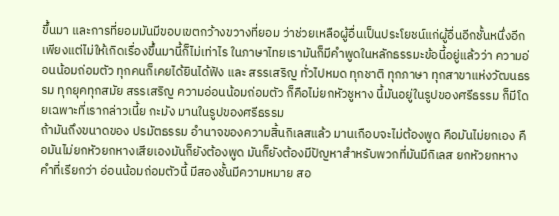ขึ้นมา และการที่ยอมมันมีขอบเขตกว้างขวางที่ยอม ว่าช่วยเหลือผู้อื่นเป็นประโยชน์แก่ผู้อื่นอีกชั้นหนึ่งอีก เพียงแต่ไม่ให้เกิดเรื่องขึ้นมานี้ก็ไม่เท่าไร ในภาษาไทยเรามันก็มีคำพูดในหลักธรรมะข้อนี้อยู่แล้วว่า ความอ่อนน้อมถ่อมตัว ทุกคนก็เคยได้ยินได้ฟัง และ สรรเสริญ ทั่วไปหมด ทุกชาติ ทุกภาษา ทุกสาขาแห่งวัฒนธรรม ทุกยุคทุกสมัย สรรเสริญ ความอ่อนน้อมถ่อมตัว ก็คือไม่ยกหัวชูหาง นี้มันอยู่ในรูปของศรีธรรม ก็มีโดยเฉพาะที่เรากล่าวเนี้ย กะมัง มานในรูปของศรีธรรม
ถ้ามันถึงขนาดของ ปรมัตธรรม อำนาจของความสิ้นกิเลสแล้ว มานเกือบจะไม่ต้องพูด คือมันไม่ยกเอง คือมันไม่ยกหัวยกหางเสียเองมันก็ยังต้องพูด มันก็ยังต้องมีปัญหาสำหรับพวกที่มันมีกิเลส ยกหัวยกหาง คำที่เรียกว่า อ่อนน้อมถ่อมตัวนี้ มีสองชั้นมีความหมาย สอ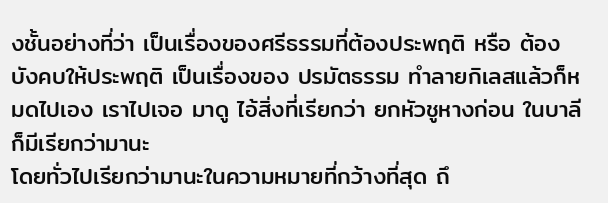งชั้นอย่างที่ว่า เป็นเรื่องของศรีธรรมที่ต้องประพฤติ หรือ ต้องบังคบให้ประพฤติ เป็นเรื่องของ ปรมัตธรรม ทำลายกิเลสแล้วก็หมดไปเอง เราไปเจอ มาดู ไอ้สิ่งที่เรียกว่า ยกหัวชูหางก่อน ในบาลีก็มีเรียกว่ามานะ
โดยทั่วไปเรียกว่ามานะในความหมายที่กว้างที่สุด ถึ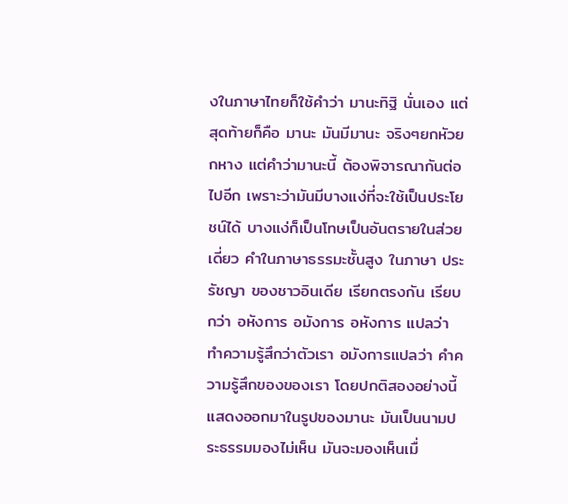งในภาษาไทยก็ใช้คำว่า มานะทิฐิ นั่นเอง แต่สุดท้ายก็คือ มานะ มันมีมานะ จริงๆยกหัวยกหาง แต่คำว่ามานะนี้ ต้องพิจารณากันต่อไปอีก เพราะว่ามันมีบางแง่ที่จะใช้เป็นประโยชน์ได้ บางแง่ก็เป็นโทษเป็นอันตรายในส่วยเดี่ยว คำในภาษาธรรมะชั้นสูง ในภาษา ประรัชญา ของชาวอินเดีย เรียกตรงกัน เรียบกว่า อหังการ อมังการ อหังการ แปลว่า ทำความรู้สึกว่าตัวเรา อมังการแปลว่า คำความรู้สึกของของเรา โดยปกติสองอย่างนี้แสดงออกมาในรูปของมานะ มันเป็นนามประธรรมมองไม่เห็น มันจะมองเห็นเมื่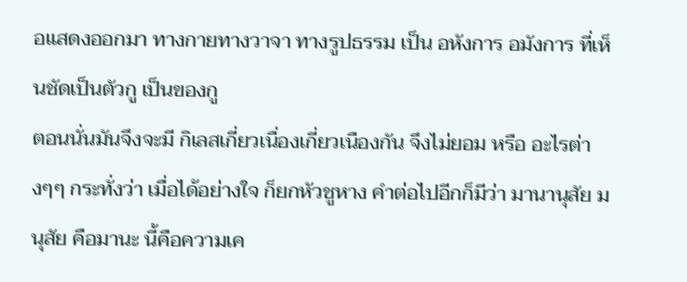อแสดงออกมา ทางกายทางวาจา ทางรูปธรรม เป็น อหังการ อมังการ ที่เห็นชัดเป็นตัวกู เป็นของกู
ตอนนั่นมันจึงจะมี กิเลสเกี่ยวเนื่องเกี่ยวเนืองกัน จึงไม่ยอม หรือ อะไรต่างๆๆ กระทั่งว่า เมื่อได้อย่างใจ ก็ยกหัวชูหาง คำต่อไปอีกก็มีว่า มานานุสัย มนุสัย คือมานะ นี้คือความเค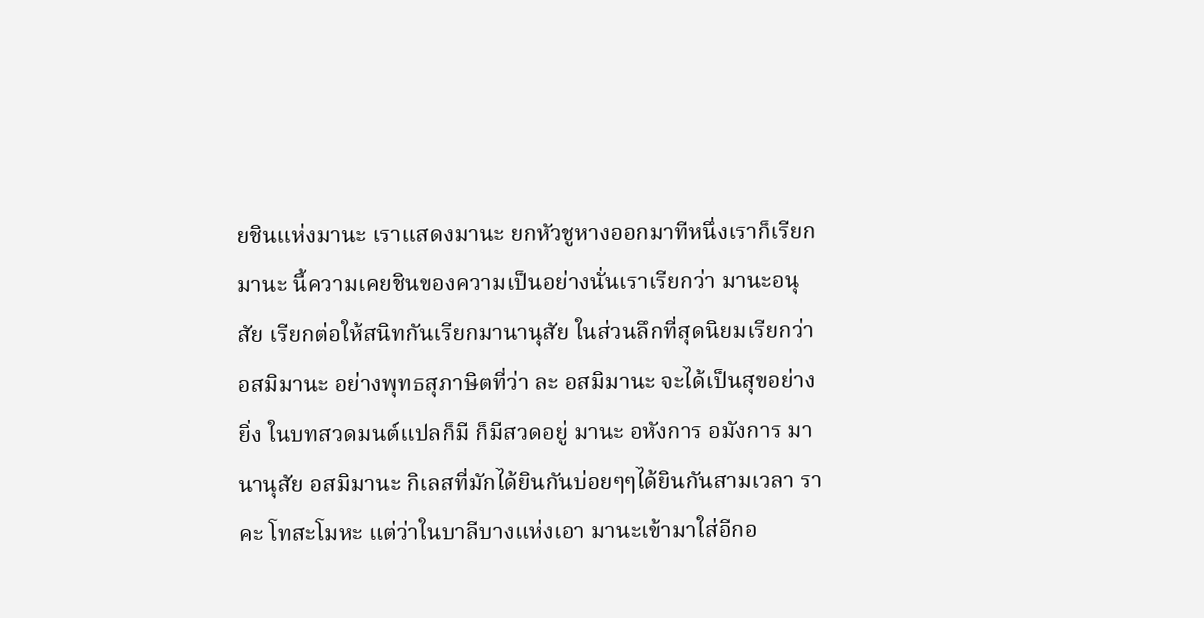ยชินแห่งมานะ เราแสดงมานะ ยกหัวชูหางออกมาทีหนึ่งเราก็เรียกมานะ นี้ความเคยชินของความเป็นอย่างนั่นเราเรียกว่า มานะอนุสัย เรียกต่อให้สนิทกันเรียกมานานุสัย ในส่วนลึกที่สุดนิยมเรียกว่า อสมิมานะ อย่างพุทธสุภาษิตที่ว่า ละ อสมิมานะ จะได้เป็นสุขอย่างยิ่ง ในบทสวดมนต์แปลก็มี ก็มีสวดอยู่ มานะ อหังการ อมังการ มานานุสัย อสมิมานะ กิเลสที่มักได้ยินกันบ่อยๆๆได้ยินกันสามเวลา ราคะ โทสะโมหะ แต่ว่าในบาลีบางแห่งเอา มานะเข้ามาใส่อีกอ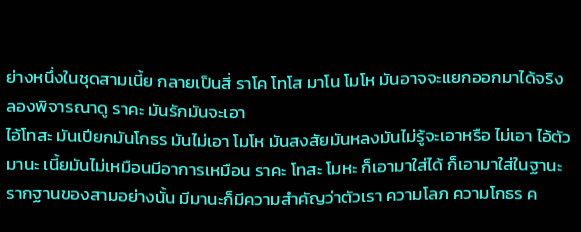ย่างหนึ่งในชุดสามเนี้ย กลายเป็นสี่ ราโค โทโส มาโน โมโห มันอาจจะแยกออกมาได้จริง ลองพิจารณาดู ราคะ มันรักมันจะเอา
ไอ้โทสะ มันเปียกมันโกธร มันไม่เอา โมโห มันสงสัยมันหลงมันไม่รู้จะเอาหรือ ไม่เอา ไอ้ตัวมานะ เนี้ยมันไม่เหมือนมีอาการเหมือน ราคะ โทสะ โมหะ ก็เอามาใส่ได้ ก็เอามาใส่ในฐานะ รากฐานของสามอย่างนั้น มีมานะก็มีความสำคัญว่าตัวเรา ความโลภ ความโกธร ค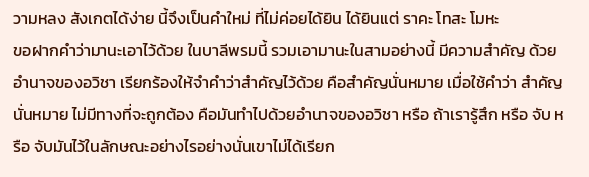วามหลง สังเกตได้ง่าย นี้จึงเป็นคำใหม่ ที่ไม่ค่อยได้ยิน ได้ยินแต่ ราคะ โทสะ โมหะ
ขอฝากคำว่ามานะเอาไว้ด้วย ในบาลีพรมนี้ รวมเอามานะในสามอย่างนี้ มีความสำคัญ ด้วยอำนาจของอวิชา เรียกร้องให้จำคำว่าสำคัญไว้ด้วย คือสำคัญนั่นหมาย เมื่อใช้คำว่า สำคัญนั่นหมาย ไม่มีทางที่จะถูกต้อง คือมันทำไปด้วยอำนาจของอวิชา หรือ ถ้าเรารู้สึก หรือ จับ หรือ จับมันไว้ในลักษณะอย่างไรอย่างนั่นเขาไม่ได้เรียก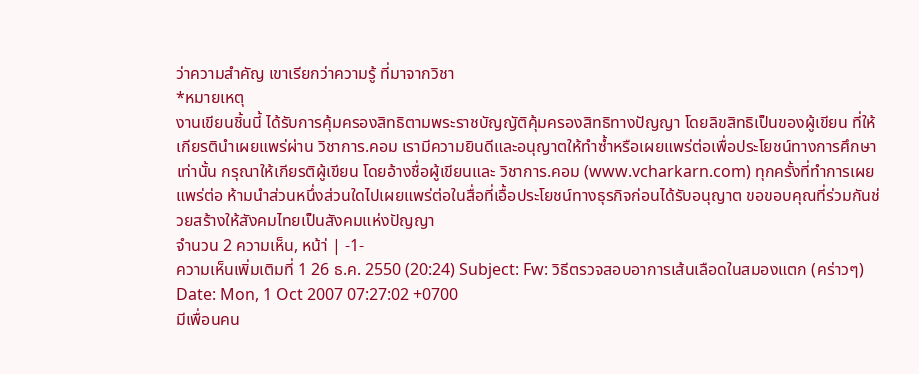ว่าความสำคัญ เขาเรียกว่าความรู้ ที่มาจากวิชา
*หมายเหตุ
งานเขียนชิ้นนี้ ได้รับการคุ้มครองสิทธิตามพระราชบัญญัติคุ้มครองสิทธิทางปัญญา โดยลิขสิทธิเป็นของผู้เขียน ที่ให้เกียรตินำเผยแพร่ผ่าน วิชาการ.คอม เรามีความยินดีและอนุญาตให้ทำซ้ำหรือเผยแพร่ต่อเพื่อประโยชน์ทางการศึกษาเท่านั้น กรุณาให้เกียรติผู้เขียน โดยอ้างชื่อผู้เขียนและ วิชาการ.คอม (www.vcharkarn.com) ทุกครั้งที่ทำการเผยแพร่ต่อ ห้ามนำส่วนหนึ่งส่วนใดไปเผยแพร่ต่อในสื่อที่เอื้อประโยชน์ทางธุรกิจก่อนได้รับอนุญาต ขอขอบคุณที่ร่วมกันช่วยสร้างให้สังคมไทยเป็นสังคมแห่งปัญญา
จำนวน 2 ความเห็น, หน้า่ | -1-
ความเห็นเพิ่มเติมที่ 1 26 ธ.ค. 2550 (20:24) Subject: Fw: วิธีตรวจสอบอาการเส้นเลือดในสมองแตก (คร่าวๆ)
Date: Mon, 1 Oct 2007 07:27:02 +0700
มีเพื่อนคน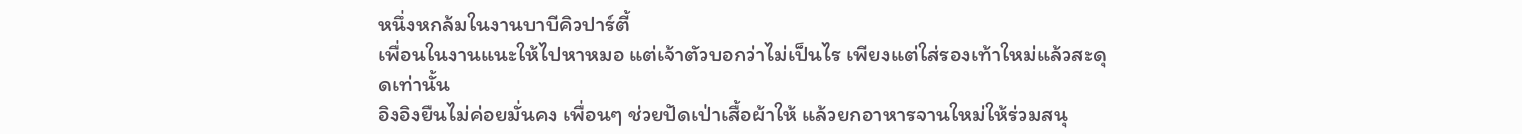หนึ่งหกล้มในงานบาบีคิวปาร์ตี้
เพื่อนในงานแนะให้ไปหาหมอ แต่เจ้าตัวบอกว่าไม่เป็นไร เพียงแต่ใส่รองเท้าใหม่แล้วสะดุดเท่านั้น
อิงอิงยืนไม่ค่อยมั่นคง เพื่อนๆ ช่วยปัดเป่าเสื้อผ้าให้ แล้วยกอาหารจานใหม่ให้ร่วมสนุ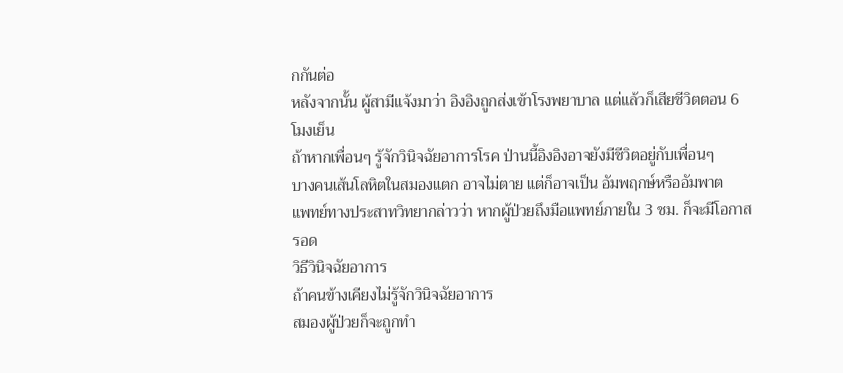กกันต่อ
หลังจากนั้น ผู้สามีแจ้งมาว่า อิงอิงถูกส่งเข้าโรงพยาบาล แต่แล้วก็เสียชีวิตตอน 6 โมงเย็น
ถ้าหากเพื่อนๆ รู้จักวินิจฉัยอาการโรค ป่านนี้อิงอิงอาจยังมีชีวิตอยู่กับเพื่อนๆ
บางคนเส้นโลหิตในสมองแตก อาจไม่ตาย แต่ก็อาจเป็น อัมพฤกษ์หรืออัมพาต
แพทย์ทางประสาทวิทยากล่าวว่า หากผู้ป่วยถึงมือแพทย์ภายใน 3 ชม. ก็จะมีโอกาสรอด
วิธีวินิจฉัยอาการ
ถ้าคนข้างเคียงไม่รู้จักวินิจฉัยอาการ
สมองผู้ป่วยก็จะถูกทำ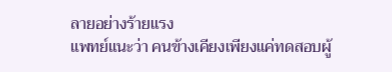ลายอย่างร้ายแรง
แพทย์แนะว่า คนข้างเคียงเพียงแค่ทดสอบผู้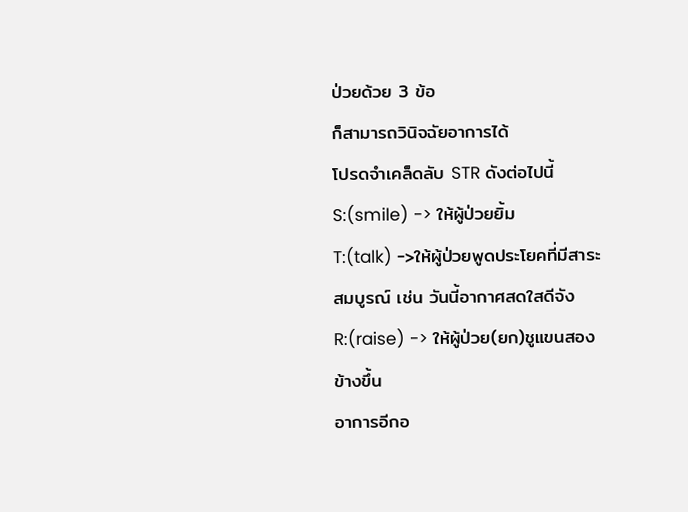ป่วยด้วย 3 ข้อ
ก็สามารถวินิจฉัยอาการได้
โปรดจำเคล็ดลับ STR ดังต่อไปนี้
S:(smile) -> ให้ผู้ป่วยยิ้ม
T:(talk) ->ให้ผู้ป่วยพูดประโยคที่มีสาระสมบูรณ์ เช่น วันนี้อากาศสดใสดีจัง
R:(raise) -> ให้ผู้ป่วย(ยก)ชูแขนสองข้างขึ้น
อาการอีกอ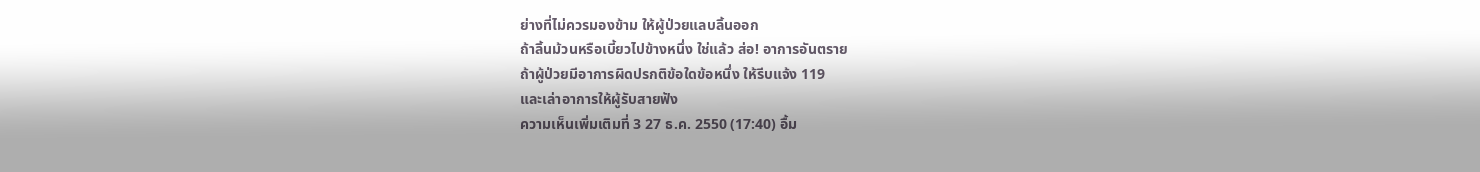ย่างที่ไม่ควรมองข้าม ให้ผู้ป่วยแลบลิ้นออก
ถ้าลิ้นม้วนหรือเบี้ยวไปข้างหนึ่ง ใช่แล้ว ส่อ! อาการอันตราย
ถ้าผู้ป่วยมีอาการผิดปรกติข้อใดข้อหนึ่ง ให้รีบแจ้ง 119
และเล่าอาการให้ผู้รับสายฟัง
ความเห็นเพิ่มเติมที่ 3 27 ธ.ค. 2550 (17:40) อื้ม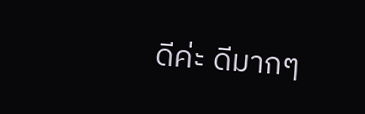ดีค่ะ ดีมากๆ